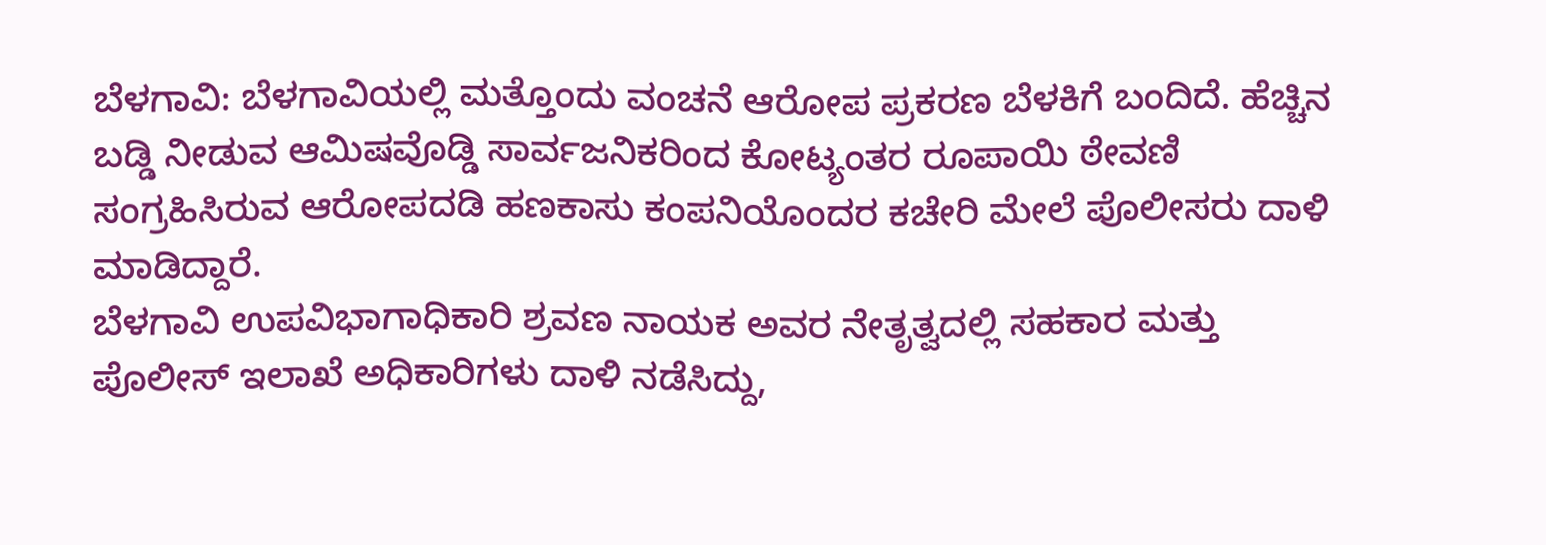ಬೆಳಗಾವಿ: ಬೆಳಗಾವಿಯಲ್ಲಿ ಮತ್ತೊಂದು ವಂಚನೆ ಆರೋಪ ಪ್ರಕರಣ ಬೆಳಕಿಗೆ ಬಂದಿದೆ. ಹೆಚ್ಚಿನ ಬಡ್ಡಿ ನೀಡುವ ಆಮಿಷವೊಡ್ಡಿ ಸಾರ್ವಜನಿಕರಿಂದ ಕೋಟ್ಯಂತರ ರೂಪಾಯಿ ಠೇವಣಿ ಸಂಗ್ರಹಿಸಿರುವ ಆರೋಪದಡಿ ಹಣಕಾಸು ಕಂಪನಿಯೊಂದರ ಕಚೇರಿ ಮೇಲೆ ಪೊಲೀಸರು ದಾಳಿ ಮಾಡಿದ್ದಾರೆ.
ಬೆಳಗಾವಿ ಉಪವಿಭಾಗಾಧಿಕಾರಿ ಶ್ರವಣ ನಾಯಕ ಅವರ ನೇತೃತ್ವದಲ್ಲಿ ಸಹಕಾರ ಮತ್ತು ಪೊಲೀಸ್ ಇಲಾಖೆ ಅಧಿಕಾರಿಗಳು ದಾಳಿ ನಡೆಸಿದ್ದು,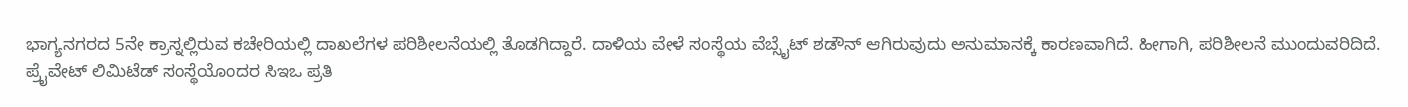ಭಾಗ್ಯನಗರದ 5ನೇ ಕ್ರಾಸ್ನಲ್ಲಿರುವ ಕಚೇರಿಯಲ್ಲಿ ದಾಖಲೆಗಳ ಪರಿಶೀಲನೆಯಲ್ಲಿ ತೊಡಗಿದ್ದಾರೆ. ದಾಳಿಯ ವೇಳೆ ಸಂಸ್ಥೆಯ ವೆಬ್ಸೈಟ್ ಶಡೌನ್ ಆಗಿರುವುದು ಅನುಮಾನಕ್ಕೆ ಕಾರಣವಾಗಿದೆ. ಹೀಗಾಗಿ, ಪರಿಶೀಲನೆ ಮುಂದುವರಿದಿದೆ.
ಪ್ರೈವೇಟ್ ಲಿಮಿಟೆಡ್ ಸಂಸ್ಥೆಯೊಂದರ ಸಿಇಒ ಪ್ರತಿ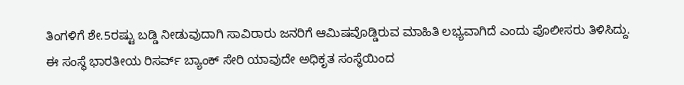ತಿಂಗಳಿಗೆ ಶೇ.5ರಷ್ಟು ಬಡ್ಡಿ ನೀಡುವುದಾಗಿ ಸಾವಿರಾರು ಜನರಿಗೆ ಆಮಿಷವೊಡ್ಡಿರುವ ಮಾಹಿತಿ ಲಭ್ಯವಾಗಿದೆ ಎಂದು ಪೊಲೀಸರು ತಿಳಿಸಿದ್ದು. ಈ ಸಂಸ್ಥೆ ಭಾರತೀಯ ರಿಸರ್ವ್ ಬ್ಯಾಂಕ್ ಸೇರಿ ಯಾವುದೇ ಅಧಿಕೃತ ಸಂಸ್ಥೆಯಿಂದ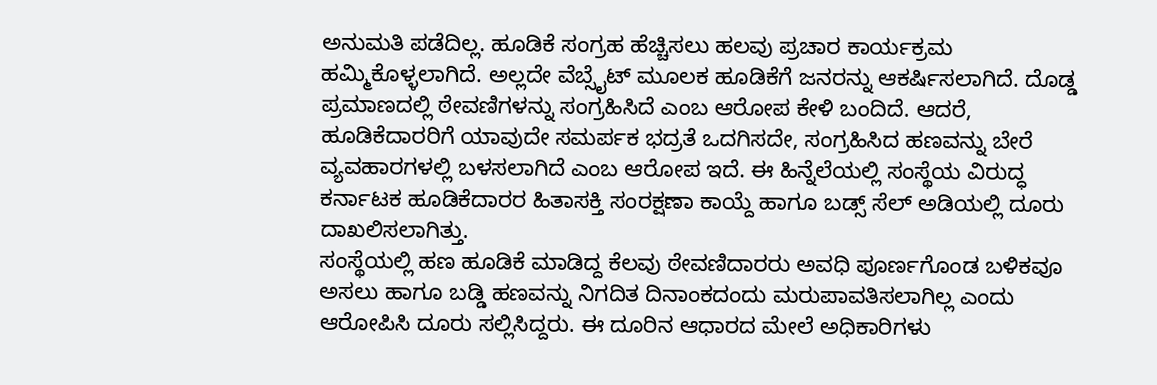ಅನುಮತಿ ಪಡೆದಿಲ್ಲ. ಹೂಡಿಕೆ ಸಂಗ್ರಹ ಹೆಚ್ಚಿಸಲು ಹಲವು ಪ್ರಚಾರ ಕಾರ್ಯಕ್ರಮ ಹಮ್ಮಿಕೊಳ್ಳಲಾಗಿದೆ. ಅಲ್ಲದೇ ವೆಬ್ಸೈಟ್ ಮೂಲಕ ಹೂಡಿಕೆಗೆ ಜನರನ್ನು ಆಕರ್ಷಿಸಲಾಗಿದೆ. ದೊಡ್ಡ ಪ್ರಮಾಣದಲ್ಲಿ ಠೇವಣಿಗಳನ್ನು ಸಂಗ್ರಹಿಸಿದೆ ಎಂಬ ಆರೋಪ ಕೇಳಿ ಬಂದಿದೆ. ಆದರೆ, ಹೂಡಿಕೆದಾರರಿಗೆ ಯಾವುದೇ ಸಮರ್ಪಕ ಭದ್ರತೆ ಒದಗಿಸದೇ, ಸಂಗ್ರಹಿಸಿದ ಹಣವನ್ನು ಬೇರೆ ವ್ಯವಹಾರಗಳಲ್ಲಿ ಬಳಸಲಾಗಿದೆ ಎಂಬ ಆರೋಪ ಇದೆ. ಈ ಹಿನ್ನೆಲೆಯಲ್ಲಿ ಸಂಸ್ಥೆಯ ವಿರುದ್ಧ ಕರ್ನಾಟಕ ಹೂಡಿಕೆದಾರರ ಹಿತಾಸಕ್ತಿ ಸಂರಕ್ಷಣಾ ಕಾಯ್ದೆ ಹಾಗೂ ಬಡ್ಸ್ ಸೆಲ್ ಅಡಿಯಲ್ಲಿ ದೂರು ದಾಖಲಿಸಲಾಗಿತ್ತು.
ಸಂಸ್ಥೆಯಲ್ಲಿ ಹಣ ಹೂಡಿಕೆ ಮಾಡಿದ್ದ ಕೆಲವು ಠೇವಣಿದಾರರು ಅವಧಿ ಪೂರ್ಣಗೊಂಡ ಬಳಿಕವೂ ಅಸಲು ಹಾಗೂ ಬಡ್ಡಿ ಹಣವನ್ನು ನಿಗದಿತ ದಿನಾಂಕದಂದು ಮರುಪಾವತಿಸಲಾಗಿಲ್ಲ ಎಂದು ಆರೋಪಿಸಿ ದೂರು ಸಲ್ಲಿಸಿದ್ದರು. ಈ ದೂರಿನ ಆಧಾರದ ಮೇಲೆ ಅಧಿಕಾರಿಗಳು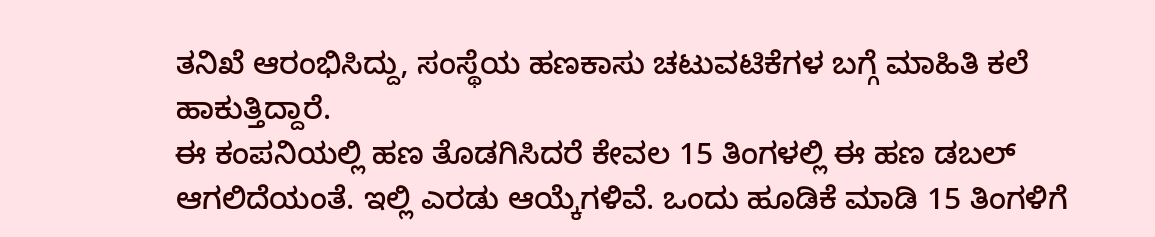ತನಿಖೆ ಆರಂಭಿಸಿದ್ದು, ಸಂಸ್ಥೆಯ ಹಣಕಾಸು ಚಟುವಟಿಕೆಗಳ ಬಗ್ಗೆ ಮಾಹಿತಿ ಕಲೆ ಹಾಕುತ್ತಿದ್ದಾರೆ.
ಈ ಕಂಪನಿಯಲ್ಲಿ ಹಣ ತೊಡಗಿಸಿದರೆ ಕೇವಲ 15 ತಿಂಗಳಲ್ಲಿ ಈ ಹಣ ಡಬಲ್ ಆಗಲಿದೆಯಂತೆ. ಇಲ್ಲಿ ಎರಡು ಆಯ್ಕೆಗಳಿವೆ. ಒಂದು ಹೂಡಿಕೆ ಮಾಡಿ 15 ತಿಂಗಳಿಗೆ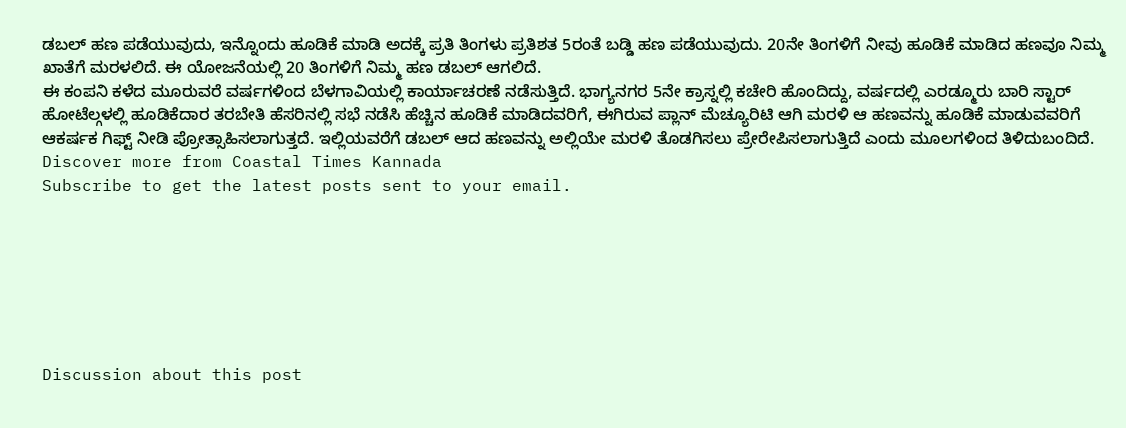ಡಬಲ್ ಹಣ ಪಡೆಯುವುದು, ಇನ್ನೊಂದು ಹೂಡಿಕೆ ಮಾಡಿ ಅದಕ್ಕೆ ಪ್ರತಿ ತಿಂಗಳು ಪ್ರತಿಶತ 5ರಂತೆ ಬಡ್ಡಿ ಹಣ ಪಡೆಯುವುದು. 20ನೇ ತಿಂಗಳಿಗೆ ನೀವು ಹೂಡಿಕೆ ಮಾಡಿದ ಹಣವೂ ನಿಮ್ಮ ಖಾತೆಗೆ ಮರಳಲಿದೆ. ಈ ಯೋಜನೆಯಲ್ಲಿ 20 ತಿಂಗಳಿಗೆ ನಿಮ್ಮ ಹಣ ಡಬಲ್ ಆಗಲಿದೆ.
ಈ ಕಂಪನಿ ಕಳೆದ ಮೂರುವರೆ ವರ್ಷಗಳಿಂದ ಬೆಳಗಾವಿಯಲ್ಲಿ ಕಾರ್ಯಾಚರಣೆ ನಡೆಸುತ್ತಿದೆ. ಭಾಗ್ಯನಗರ 5ನೇ ಕ್ರಾಸ್ನಲ್ಲಿ ಕಚೇರಿ ಹೊಂದಿದ್ದು, ವರ್ಷದಲ್ಲಿ ಎರಡ್ಮೂರು ಬಾರಿ ಸ್ಟಾರ್ ಹೋಟೆಲ್ಗಳಲ್ಲಿ ಹೂಡಿಕೆದಾರ ತರಬೇತಿ ಹೆಸರಿನಲ್ಲಿ ಸಭೆ ನಡೆಸಿ ಹೆಚ್ಚಿನ ಹೂಡಿಕೆ ಮಾಡಿದವರಿಗೆ, ಈಗಿರುವ ಪ್ಲಾನ್ ಮೆಚ್ಯೂರಿಟಿ ಆಗಿ ಮರಳಿ ಆ ಹಣವನ್ನು ಹೂಡಿಕೆ ಮಾಡುವವರಿಗೆ ಆಕರ್ಷಕ ಗಿಫ್ಟ್ ನೀಡಿ ಪ್ರೋತ್ಸಾಹಿಸಲಾಗುತ್ತದೆ. ಇಲ್ಲಿಯವರೆಗೆ ಡಬಲ್ ಆದ ಹಣವನ್ನು ಅಲ್ಲಿಯೇ ಮರಳಿ ತೊಡಗಿಸಲು ಪ್ರೇರೇಪಿಸಲಾಗುತ್ತಿದೆ ಎಂದು ಮೂಲಗಳಿಂದ ತಿಳಿದುಬಂದಿದೆ.
Discover more from Coastal Times Kannada
Subscribe to get the latest posts sent to your email.







Discussion about this post